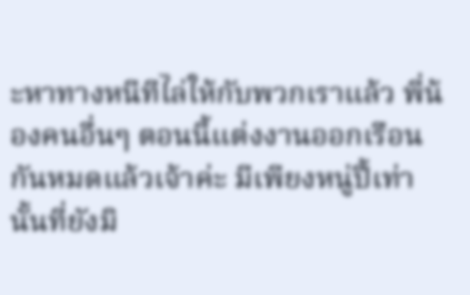ะหาทางหนีทีไล่ให้กับพวกเราแล้ว พี่น้องคนอื่นๆ ตอนนี้แต่งงานออกเรือนกันหมดแล้วเจ้าค่ะ มีเพียงหนู่ปี้เท่านั้นที่ยังมิ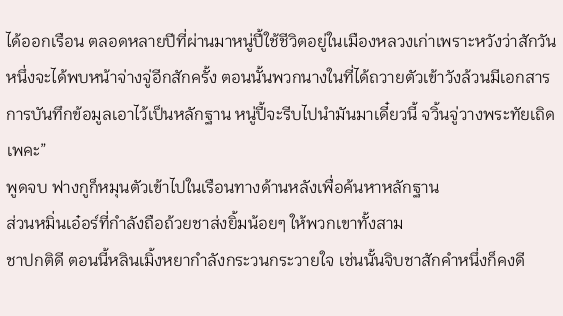ได้ออกเรือน ตลอดหลายปีที่ผ่านมาหนู่ปี้ใช้ชีวิตอยู่ในเมืองหลวงเก่าเพราะหวังว่าสักวันหนึ่งจะได้พบหน้าจ่างจู่อีกสักครั้ง ตอนนั้นพวกนางในที่ได้ถวายตัวเข้าวังล้วนมีเอกสารการบันทึกข้อมูลเอาไว้เป็นหลักฐาน หนู่ปี้จะรีบไปนำมันมาเดี๋ยวนี้ จวิ้นจู่วางพระทัยเถิดเพคะ”
พูดจบ ฟางกูก็หมุนตัวเข้าไปในเรือนทางด้านหลังเพื่อค้นหาหลักฐาน
ส่วนหมิ่นเอ๋อร์ที่กำลังถือถ้วยชาส่งยิ้มน้อยๆ ให้พวกเขาทั้งสาม
ชาปกติดี ตอนนี้หลินเมิ้งหยากำลังกระวนกระวายใจ เช่นนั้นจิบชาสักคำหนึ่งก็คงดี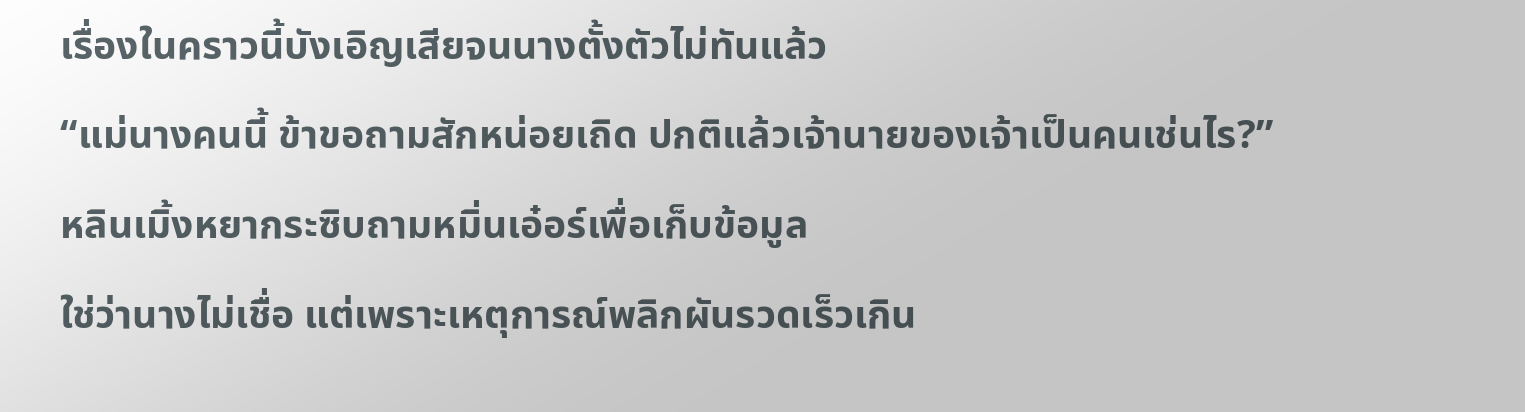เรื่องในคราวนี้บังเอิญเสียจนนางตั้งตัวไม่ทันแล้ว
“แม่นางคนนี้ ข้าขอถามสักหน่อยเถิด ปกติแล้วเจ้านายของเจ้าเป็นคนเช่นไร?”
หลินเมิ้งหยากระซิบถามหมิ่นเอ๋อร์เพื่อเก็บข้อมูล
ใช่ว่านางไม่เชื่อ แต่เพราะเหตุการณ์พลิกผันรวดเร็วเกิน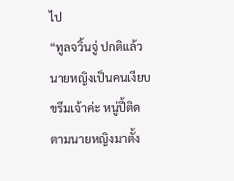ไป
“ทูลจวิ้นจู่ ปกติแล้วนายหญิงเป็นคนเงียบขรึมเจ้าค่ะ หนู่ปี้ติดตามนายหญิงมาตั้ง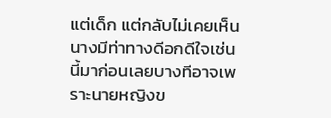แต่เด็ก แต่กลับไม่เคยเห็นนางมีท่าทางดีอกดีใจเช่นนี้มาก่อนเลยบางทีอาจเพราะนายหญิงข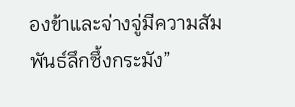องข้าและจ่างจู่มีความสัมพันธ์ลึกซึ้งกระมัง”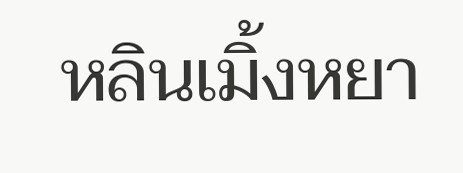หลินเมิ้งหยา